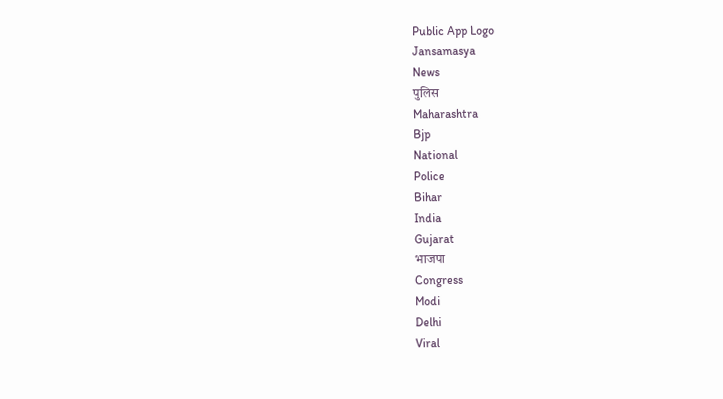Public App Logo
Jansamasya
News
पुलिस
Maharashtra
Bjp
National
Police
Bihar
India
Gujarat
भाजपा
Congress
Modi
Delhi
Viral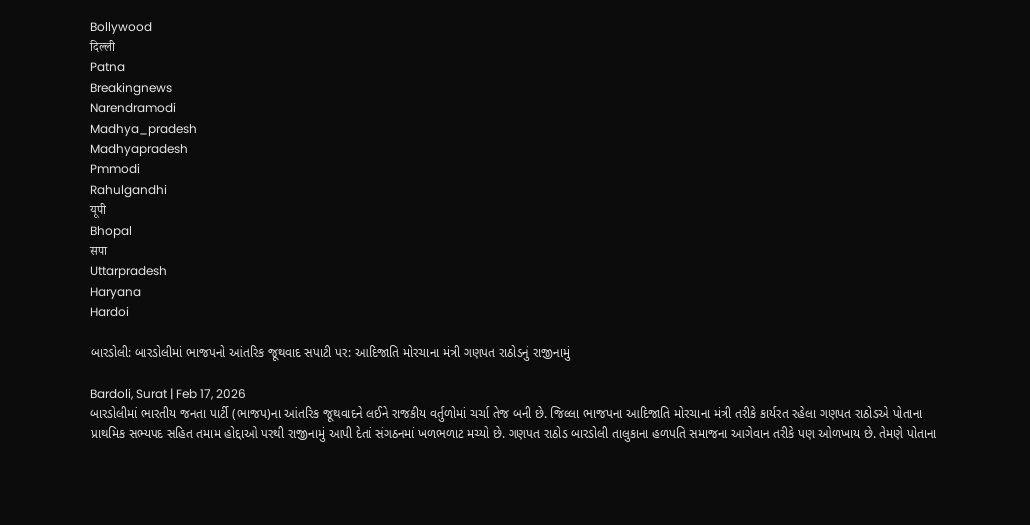Bollywood
दिल्ली
Patna
Breakingnews
Narendramodi
Madhya_pradesh
Madhyapradesh
Pmmodi
Rahulgandhi
यूपी
Bhopal
सपा
Uttarpradesh
Haryana
Hardoi

બારડોલી: બારડોલીમાં ભાજપનો આંતરિક જૂથવાદ સપાટી પર: આદિજાતિ મોરચાના મંત્રી ગણપત રાઠોડનું રાજીનામું

Bardoli, Surat | Feb 17, 2026
બારડોલીમાં ભારતીય જનતા પાર્ટી (ભાજપ)ના આંતરિક જૂથવાદને લઈને રાજકીય વર્તુળોમાં ચર્ચા તેજ બની છે. જિલ્લા ભાજપના આદિજાતિ મોરચાના મંત્રી તરીકે કાર્યરત રહેલા ગણપત રાઠોડએ પોતાના પ્રાથમિક સભ્યપદ સહિત તમામ હોદ્દાઓ પરથી રાજીનામું આપી દેતાં સંગઠનમાં ખળભળાટ મચ્યો છે. ગણપત રાઠોડ બારડોલી તાલુકાના હળપતિ સમાજના આગેવાન તરીકે પણ ઓળખાય છે. તેમણે પોતાના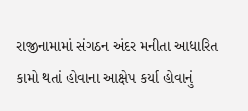રાજીનામામાં સંગઠન અંદર મનીતા આધારિત કામો થતાં હોવાના આક્ષેપ કર્યા હોવાનું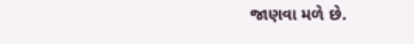જાણવા મળે છે.